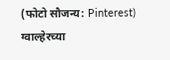(फोटो सौजन्य: Pinterest)
ग्वाल्हेरच्या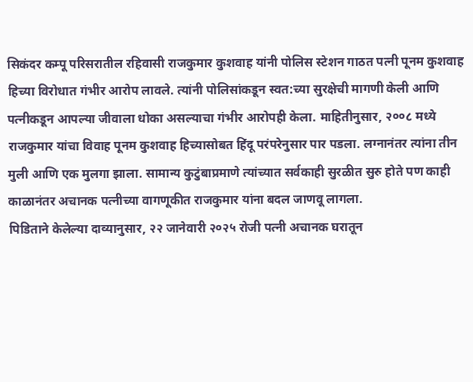सिकंदर कम्पू परिसरातील रहिवासी राजकुमार कुशवाह यांनी पोलिस स्टेशन गाठत पत्नी पूनम कुशवाह हिच्या विरोधात गंभीर आरोप लावले. त्यांनी पोलिसांकडून स्वत:च्या सुरक्षेची मागणी केली आणि पत्नीकडून आपल्या जीवाला धोका असल्याचा गंभीर आरोपही केला. माहितीनुसार, २००८ मध्ये राजकुमार यांचा विवाह पूनम कुशवाह हिच्यासोबत हिंदू परंपरेनुसार पार पडला. लग्नानंतर त्यांना तीन मुली आणि एक मुलगा झाला. सामान्य कुटुंबाप्रमाणे त्यांच्यात सर्वकाही सुरळीत सुरु होते पण काही काळानंतर अचानक पत्नीच्या वागणूकीत राजकुमार यांना बदल जाणवू लागला.
पिडिताने केलेल्या दाव्यानुसार, २२ जानेवारी २०२५ रोजी पत्नी अचानक घरातून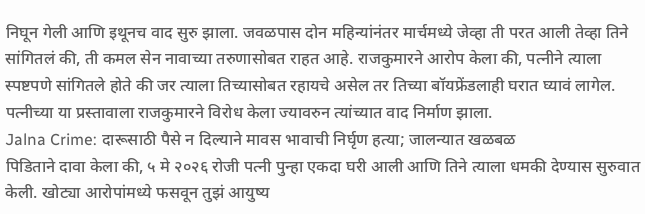निघून गेली आणि इथूनच वाद सुरु झाला. जवळपास दोन महिन्यांनंतर मार्चमध्ये जेव्हा ती परत आली तेव्हा तिने सांगितलं की, ती कमल सेन नावाच्या तरुणासोबत राहत आहे. राजकुमारने आरोप केला की, पत्नीने त्याला स्पष्टपणे सांगितले होते की जर त्याला तिच्यासोबत रहायचे असेल तर तिच्या बॉयफ्रेंडलाही घरात घ्यावं लागेल. पत्नीच्या या प्रस्तावाला राजकुमारने विरोध केला ज्यावरुन त्यांच्यात वाद निर्माण झाला.
Jalna Crime: दारूसाठी पैसे न दिल्याने मावस भावाची निर्घृण हत्या; जालन्यात खळबळ
पिडिताने दावा केला की, ५ मे २०२६ रोजी पत्नी पुन्हा एकदा घरी आली आणि तिने त्याला धमकी देण्यास सुरुवात केली. खोट्या आरोपांमध्ये फसवून तुझं आयुष्य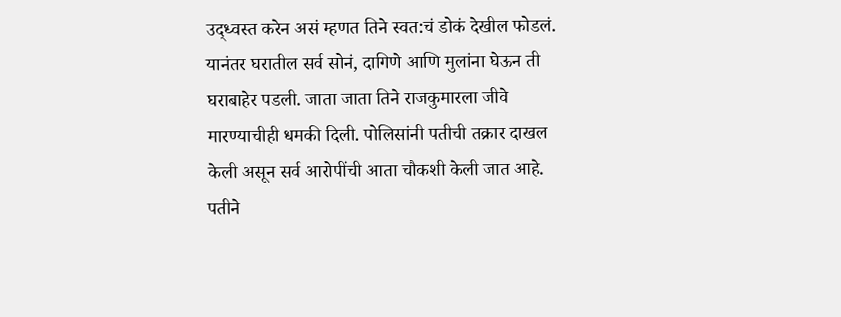उद्ध्वस्त करेन असं म्हणत तिने स्वत:चं डोकं देखील फोडलं. यानंतर घरातील सर्व सोनं, दागिणे आणि मुलांना घेऊन ती घराबाहेर पडली. जाता जाता तिने राजकुमारला जीवे मारण्याचीही धमकी दिली. पोलिसांनी पतीची तक्रार दाखल केली असून सर्व आरोपींची आता चौकशी केली जात आहे. पतीने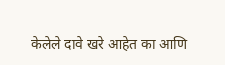केलेले दावे खरे आहेत का आणि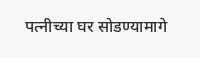पत्नीच्या घर सोडण्यामागे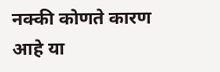नक्की कोणते कारण आहे या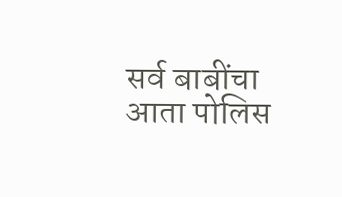सर्व बाबींचा आता पोलिस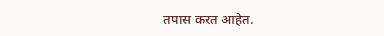तपास करत आहेत.